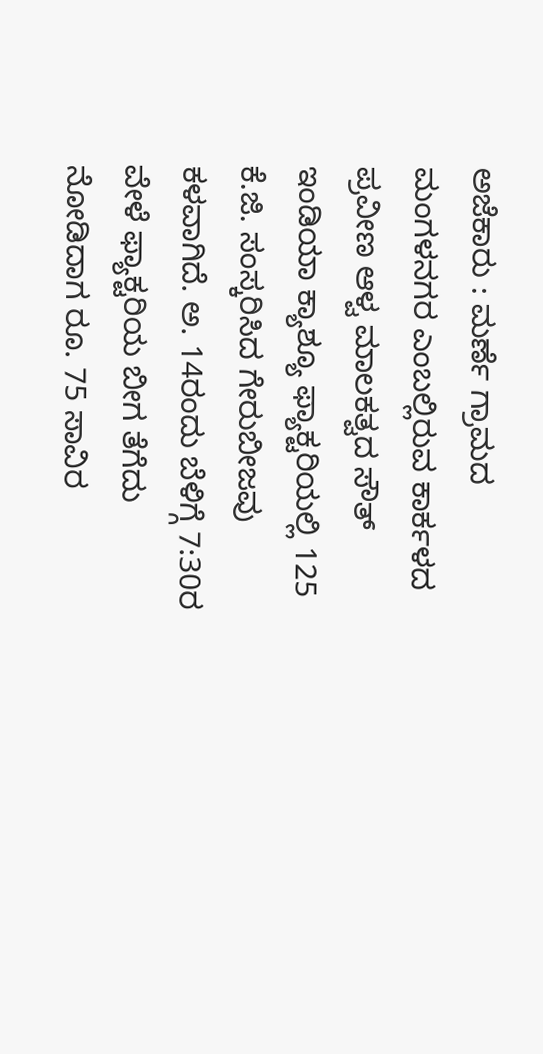ಅಜೆಕಾರು : ಮರ್ಣೆ ಗ್ರಾಮದ ಮಂಗಳನಗರ ಎಂಬಲ್ಲಿರುವ ಕಾರ್ಕಳದ ಪ್ರವೀಣ ಆಳ್ವ ಮಾಲಕತ್ವದ ಸೌತ್ ಇಂಡಿಯಾ ಕ್ಯಾಶ್ಯೂ ಫ್ಯಾಕ್ಟರಿಯಲ್ಲಿ 125 ಕೆ.ಜಿ. ಸಂಸ್ಕರಿಸಿದ ಗೇರುಬೀಜವು ಕಳವಾಗಿದೆ. ಅ. 14ರಂದು ಬೆಳಿಗ್ಗೆ 7:30ರ ವೇಳೆ ಫ್ಯಾಕ್ಟರಿಯ ಬೀಗ ತೆಗೆದು ನೋಡಿದಾಗ ರೂ. 75 ಸಾವಿರ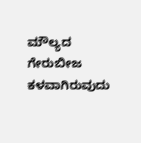ಮೌಲ್ಯದ ಗೇರುಬೀಜ ಕಳವಾಗಿರುವುದು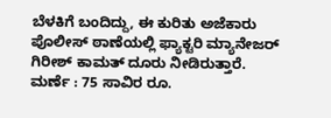ಬೆಳಕಿಗೆ ಬಂದಿದ್ದು, ಈ ಕುರಿತು ಅಜೆಕಾರು ಪೊಲೀಸ್ ಠಾಣೆಯಲ್ಲಿ ಫ್ಯಾಕ್ಟರಿ ಮ್ಯಾನೇಜರ್ ಗಿರೀಶ್ ಕಾಮತ್ ದೂರು ನೀಡಿರುತ್ತಾರೆ.
ಮರ್ಣೆ : 75 ಸಾವಿರ ರೂ.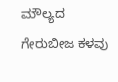ಮೌಲ್ಯದ ಗೇರುಬೀಜ ಕಳವು